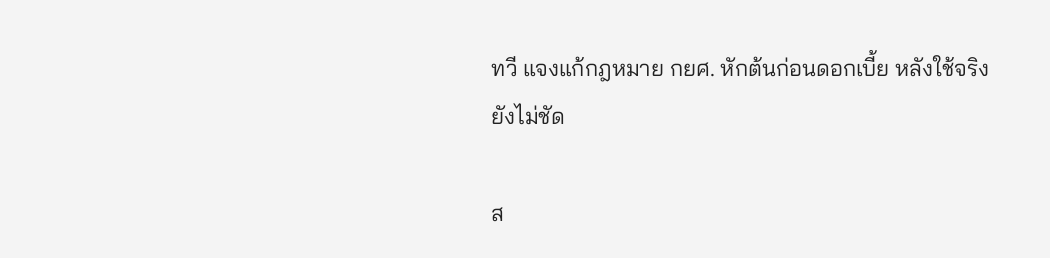ทวี แจงแก้กฎหมาย กยศ. หักต้นก่อนดอกเบี้ย หลังใช้จริงยังไม่ชัด

ส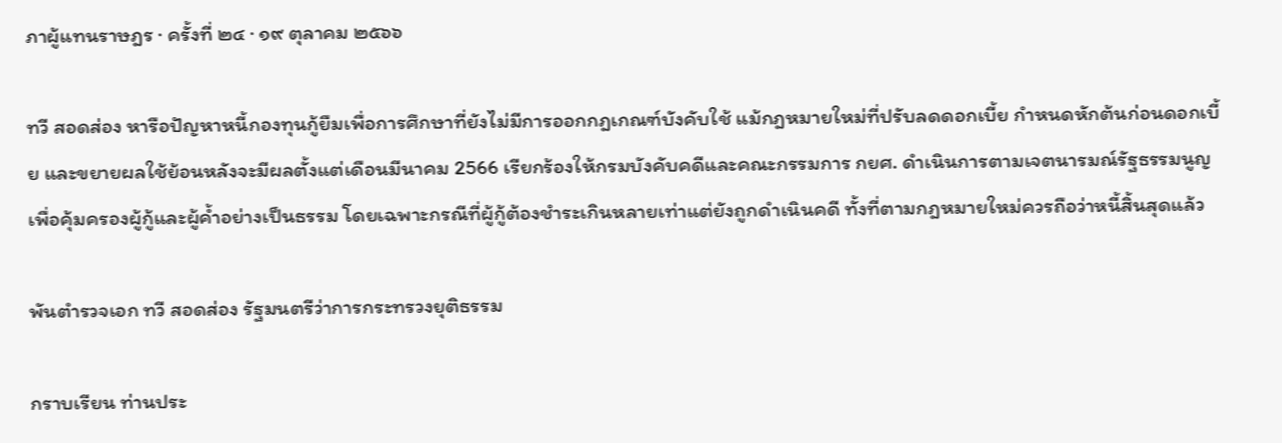ภาผู้แทนราษฎร · ครั้งที่ ๒๔ · ๑๙ ตุลาคม ๒๕๖๖

ทวี สอดส่อง หารือปัญหาหนี้กองทุนกู้ยืมเพื่อการศึกษาที่ยังไม่มีการออกกฎเกณฑ์บังคับใช้ แม้กฎหมายใหม่ที่ปรับลดดอกเบี้ย กำหนดหักต้นก่อนดอกเบี้ย และขยายผลใช้ย้อนหลังจะมีผลตั้งแต่เดือนมีนาคม 2566 เรียกร้องให้กรมบังคับคดีและคณะกรรมการ กยศ. ดำเนินการตามเจตนารมณ์รัฐธรรมนูญเพื่อคุ้มครองผู้กู้และผู้ค้ำอย่างเป็นธรรม โดยเฉพาะกรณีที่ผู้กู้ต้องชำระเกินหลายเท่าแต่ยังถูกดำเนินคดี ทั้งที่ตามกฎหมายใหม่ควรถือว่าหนี้สิ้นสุดแล้ว

พันตำรวจเอก ทวี สอดส่อง รัฐมนตรีว่าการกระทรวงยุติธรรม

กราบเรียน ท่านประ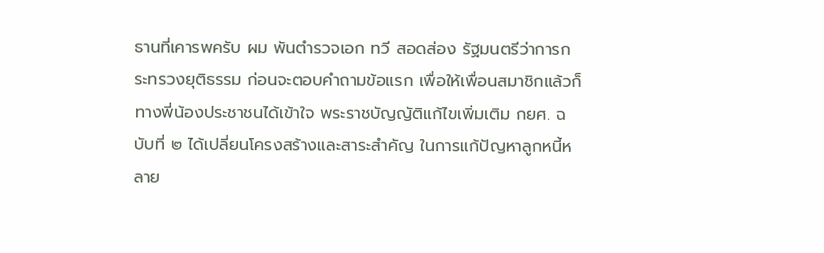ธานที่เคารพครับ ผม พันตำรวจเอก ทวี สอดส่อง รัฐมนตรีว่าการกระทรวงยุติธรรม ก่อนจะตอบคำถามข้อแรก เพื่อให้เพื่อนสมาชิกแล้วก็ทางพี่น้องประชาชนได้เข้าใจ พระราชบัญญัติแก้ไขเพิ่มเติม กยศ. ฉบับที่ ๒ ได้เปลี่ยนโครงสร้างและสาระสำคัญ ในการแก้ปัญหาลูกหนี้หลาย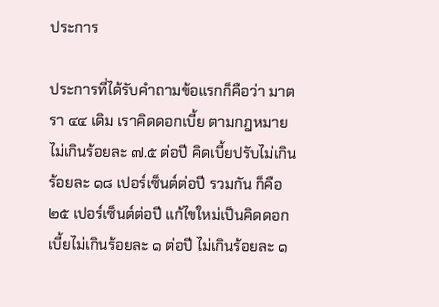ประการ

ประการที่ได้รับคำถามข้อแรกก็คือว่า มาตรา ๔๔ เดิม เราคิดดอกเบี้ย ตามกฎหมายไม่เกินร้อยละ ๗.๕ ต่อปี คิดเบี้ยปรับไม่เกินร้อยละ ๑๘ เปอร์เซ็นต์ต่อปี รวมกัน ก็คือ ๒๕ เปอร์เซ็นต์ต่อปี แก้ไขใหม่เป็นคิดดอกเบี้ยไม่เกินร้อยละ ๑ ต่อปี ไม่เกินร้อยละ ๑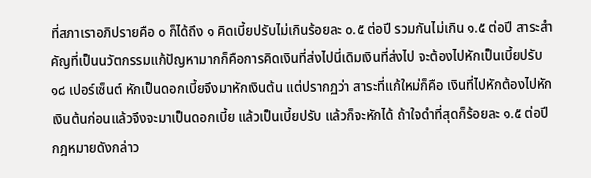ที่สภาเราอภิปรายคือ ๐ ก็ได้ถึง ๑ คิดเบี้ยปรับไม่เกินร้อยละ ๐.๕ ต่อปี รวมกันไม่เกิน ๑.๕ ต่อปี สาระสำคัญที่เป็นนวัตกรรมแก้ปัญหามากก็คือการคิดเงินที่ส่งไปนี่เดิมเงินที่ส่งไป จะต้องไปหักเป็นเบี้ยปรับ ๑๘ เปอร์เซ็นต์ หักเป็นดอกเบี้ยจึงมาหักเงินต้น แต่ปรากฏว่า สาระที่แก้ใหม่ก็คือ เงินที่ไปหักต้องไปหักเงินต้นก่อนแล้วจึงจะมาเป็นดอกเบี้ย แล้วเป็นเบี้ยปรับ แล้วก็จะหักได้ ถ้าใจดำที่สุดก็ร้อยละ ๑.๕ ต่อปี กฎหมายดังกล่าว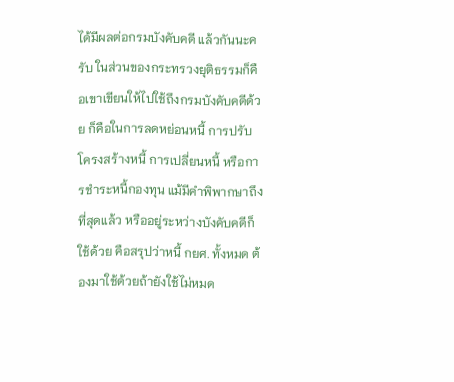ได้มีผลต่อกรมบังคับคดี แล้วกันนะครับ ในส่วนของกระทรวงยุติธรรมก็คือเขาเขียนให้ไปใช้ถึงกรมบังคับคดีด้วย ก็คือในการลดหย่อนหนี้ การปรับโครงสร้างหนี้ การเปลี่ยนหนี้ หรือการชำระหนี้กองทุน แม้มีคำพิพากษาถึงที่สุดแล้ว หรืออยู่ระหว่างบังคับคดีก็ใช้ด้วย คือสรุปว่าหนี้ กยศ. ทั้งหมด ต้องมาใช้ด้วยถ้ายังใช้ไม่หมด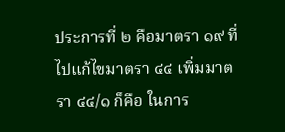ประการที่ ๒ คือมาตรา ๑๙ ที่ไปแก้ไขมาตรา ๔๔ เพิ่มมาตรา ๔๔/๑ ก็คือ ในการ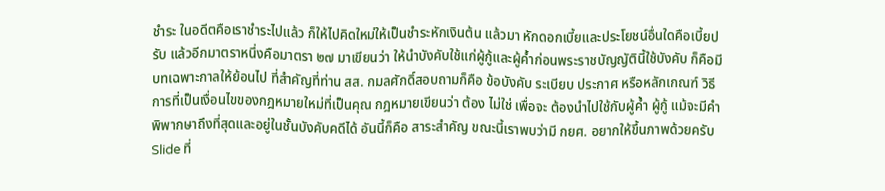ชำระ ในอดีตคือเราชำระไปแล้ว ก็ให้ไปคิดใหม่ให้เป็นชำระหักเงินต้น แล้วมา หักดอกเบี้ยและประโยชน์อื่นใดคือเบี้ยปรับ แล้วอีกมาตราหนึ่งคือมาตรา ๒๗ มาเขียนว่า ให้นำบังคับใช้แก่ผู้กู้และผู้ค้ำก่อนพระราชบัญญัตินี้ใช้บังคับ ก็คือมีบทเฉพาะกาลให้ย้อนไป ที่สำคัญที่ท่าน สส. กมลศักดิ์สอบถามก็คือ ข้อบังคับ ระเบียบ ประกาศ หรือหลักเกณฑ์ วิธีการที่เป็นเงื่อนไขของกฎหมายใหม่ที่เป็นคุณ กฎหมายเขียนว่า ต้อง ไม่ใช่ เพื่อจะ ต้องนำไปใช้กับผู้ค้ำ ผู้กู้ แม้จะมีคำพิพากษาถึงที่สุดและอยู่ในชั้นบังคับคดีได้ อันนี้ก็คือ สาระสำคัญ ขณะนี้เราพบว่ามี กยศ. อยากให้ขึ้นภาพด้วยครับ Slide ที่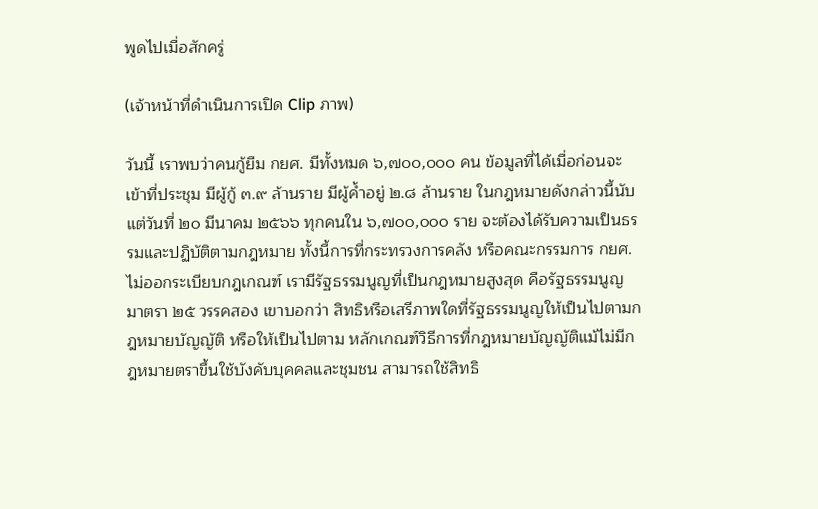พูดไปเมื่อสักครู่

(เจ้าหน้าที่ดำเนินการเปิด Clip ภาพ)

วันนี้ เราพบว่าคนกู้ยืม กยศ. มีทั้งหมด ๖,๗๐๐,๐๐๐ คน ข้อมูลที่ได้เมื่อก่อนจะเข้าที่ประชุม มีผู้กู้ ๓.๙ ล้านราย มีผู้ค้ำอยู่ ๒.๘ ล้านราย ในกฎหมายดังกล่าวนี้นับแต่วันที่ ๒๐ มีนาคม ๒๕๖๖ ทุกคนใน ๖,๗๐๐,๐๐๐ ราย จะต้องได้รับความเป็นธรรมและปฏิบัติตามกฎหมาย ทั้งนี้การที่กระทรวงการคลัง หรือคณะกรรมการ กยศ. ไม่ออกระเบียบกฎเกณฑ์ เรามีรัฐธรรมนูญที่เป็นกฎหมายสูงสุด คือรัฐธรรมนูญ มาตรา ๒๕ วรรคสอง เขาบอกว่า สิทธิหรือเสรีภาพใดที่รัฐธรรมนูญให้เป็นไปตามกฎหมายบัญญัติ หรือให้เป็นไปตาม หลักเกณฑ์วิธีการที่กฎหมายบัญญัติแม้ไม่มีกฎหมายตราขึ้นใช้บังคับบุคคลและชุมชน สามารถใช้สิทธิ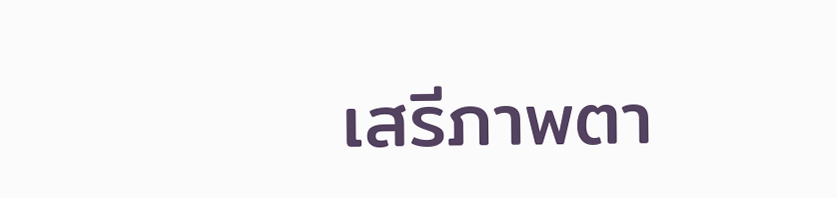เสรีภาพตา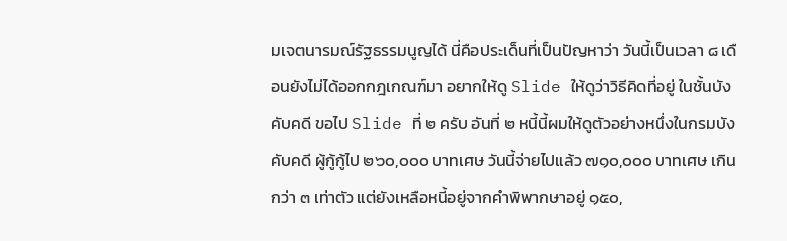มเจตนารมณ์รัฐธรรมนูญได้ นี่คือประเด็นที่เป็นปัญหาว่า วันนี้เป็นเวลา ๘ เดือนยังไม่ได้ออกกฎเกณฑ์มา อยากให้ดู Slide ให้ดูว่าวิธีคิดที่อยู่ ในชั้นบังคับคดี ขอไป Slide ที่ ๒ ครับ อันที่ ๒ หนี้นี้ผมให้ดูตัวอย่างหนึ่งในกรมบังคับคดี ผู้กู้กู้ไป ๒๖๐,๐๐๐ บาทเศษ วันนี้จ่ายไปแล้ว ๗๑๐,๐๐๐ บาทเศษ เกินกว่า ๓ เท่าตัว แต่ยังเหลือหนี้อยู่จากคำพิพากษาอยู่ ๑๕๐,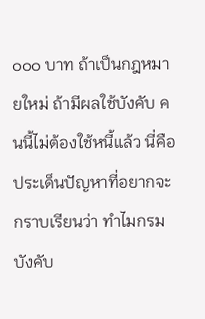๐๐๐ บาท ถ้าเป็นกฎหมายใหม่ ถ้ามีผลใช้บังคับ คนนี้ไม่ต้องใช้หนี้แล้ว นี่คือประเด็นปัญหาที่อยากจะกราบเรียนว่า ทำไมกรมบังคับ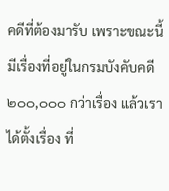คดีที่ต้องมารับ เพราะขณะนี้มีเรื่องที่อยู่ในกรมบังคับคดี ๒๐๐,๐๐๐ กว่าเรื่อง แล้วเราได้ตั้งเรื่อง ที่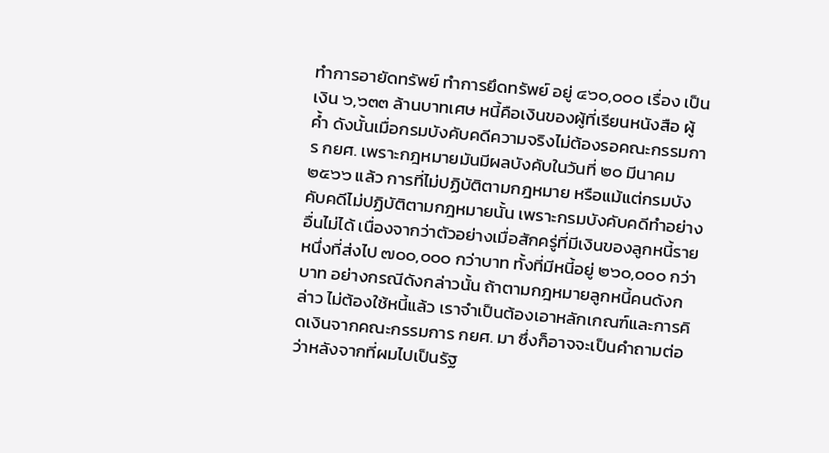ทำการอายัดทรัพย์ ทำการยึดทรัพย์ อยู่ ๔๖๐,๐๐๐ เรื่อง เป็นเงิน ๖,๖๓๓ ล้านบาทเศษ หนี้คือเงินของผู้ที่เรียนหนังสือ ผู้ค้ำ ดังนั้นเมื่อกรมบังคับคดีความจริงไม่ต้องรอคณะกรรมการ กยศ. เพราะกฎหมายมันมีผลบังคับในวันที่ ๒๐ มีนาคม ๒๕๖๖ แล้ว การที่ไม่ปฏิบัติตามกฎหมาย หรือแม้แต่กรมบังคับคดีไม่ปฏิบัติตามกฎหมายนั้น เพราะกรมบังคับคดีทำอย่างอื่นไม่ได้ เนื่องจากว่าตัวอย่างเมื่อสักครู่ที่มีเงินของลูกหนี้รายหนึ่งที่ส่งไป ๗๐๐,๐๐๐ กว่าบาท ทั้งที่มีหนี้อยู่ ๒๖๐,๐๐๐ กว่าบาท อย่างกรณีดังกล่าวนั้น ถ้าตามกฎหมายลูกหนี้คนดังกล่าว ไม่ต้องใช้หนี้แล้ว เราจำเป็นต้องเอาหลักเกณฑ์และการคิดเงินจากคณะกรรมการ กยศ. มา ซึ่งก็อาจจะเป็นคำถามต่อว่าหลังจากที่ผมไปเป็นรัฐ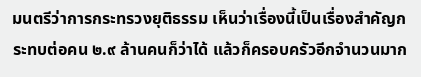มนตรีว่าการกระทรวงยุติธรรม เห็นว่าเรื่องนี้เป็นเรื่องสำคัญกระทบต่อคน ๒.๙ ล้านคนก็ว่าได้ แล้วก็ครอบครัวอีกจำนวนมาก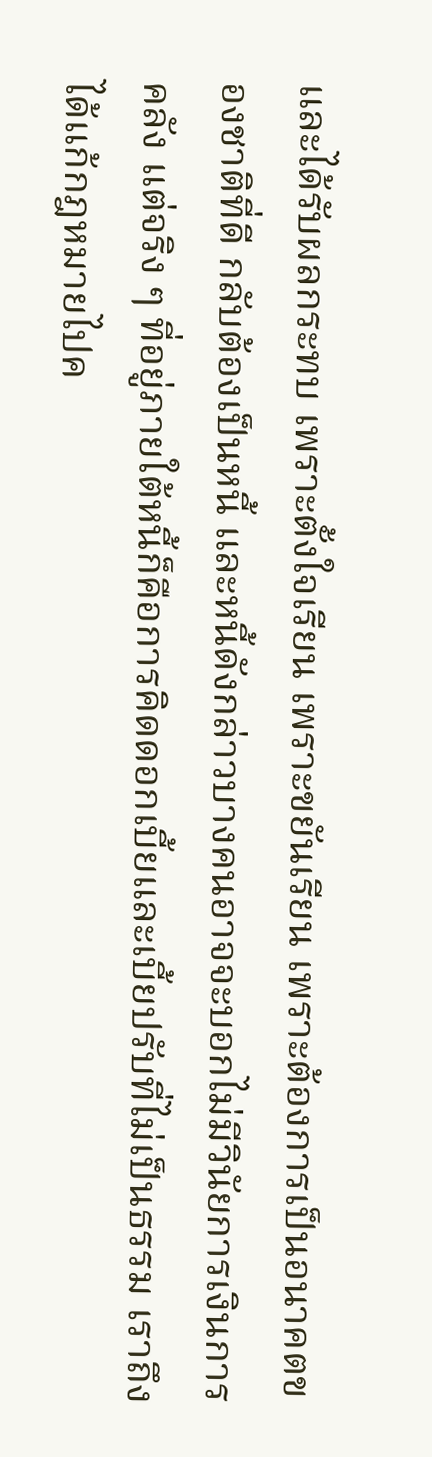และได้รับผลกระทบ เพราะตั้งใจเรียน เพราะขยันเรียน เพราะต้องการเป็นอนาคตของชาติที่ดี กลับต้องเป็นหนี้ และหนี้ดังกล่าวบางคนอาจจะบอกไม่มีวินัยการเงินการคลัง แต่จริง ๆ ที่อยู่ภายใต้หนี้ก็คือการคิดดอกเบี้ยและเบี้ยปรับที่ไม่เป็นธรรม เราถึงได้แก้กฎหมายไปค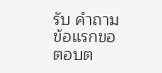รับ คำถามข้อแรกขอตอบต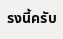รงนี้ครับ